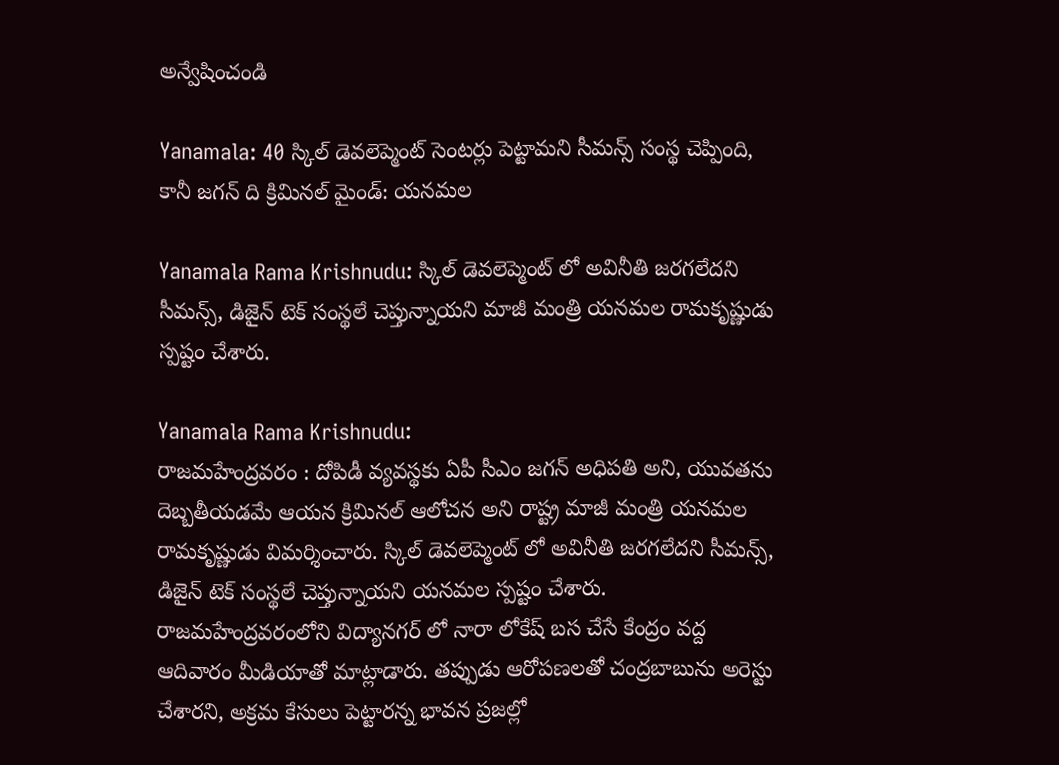అన్వేషించండి

Yanamala: 40 స్కిల్ డెవలెప్మెంట్ సెంటర్లు పెట్టామని సీమన్స్ సంస్థ చెప్పింది, కానీ జగన్ ది క్రిమినల్ మైండ్: యనమల

Yanamala Rama Krishnudu: స్కిల్ డెవలెప్మెంట్ లో అవినీతి జరగలేదని సీమన్స్, డిజైన్ టెక్ సంస్థలే చెప్తున్నాయని మాజీ మంత్రి యనమల రామకృష్ణుడు స్పష్టం చేశారు.

Yanamala Rama Krishnudu:
రాజమహేంద్రవరం : దోపిడీ వ్యవస్థకు ఏపీ సీఎం జగన్ అధిపతి అని, యువతను దెబ్బతీయడమే ఆయన క్రిమినల్ ఆలోచన అని రాష్ట్ర మాజీ మంత్రి యనమల రామకృష్ణుడు విమర్శించారు. స్కిల్ డెవలెప్మెంట్ లో అవినీతి జరగలేదని సీమన్స్, డిజైన్ టెక్ సంస్థలే చెప్తున్నాయని యనమల స్పష్టం చేశారు. రాజమహేంద్రవరంలోని విద్యానగర్ లో నారా లోకేష్ బస చేసే కేంద్రం వద్ద ఆదివారం మీడియాతో మాట్లాడారు. తప్పుడు ఆరోపణలతో చంద్రబాబును అరెస్టు చేశారని, అక్రమ కేసులు పెట్టారన్న భావన ప్రజల్లో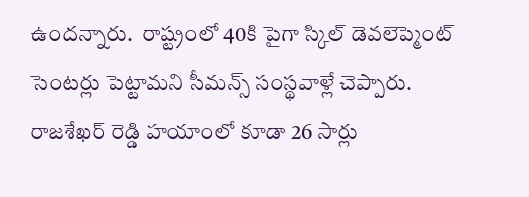ఉందన్నారు.  రాష్ట్రంలో 40కి పైగా స్కిల్ డెవలెప్మెంట్ సెంటర్లు పెట్టామని సీమన్స్ సంస్థవాళ్లే చెప్పారు. రాజశేఖర్ రెడ్డి హయాంలో కూడా 26 సార్లు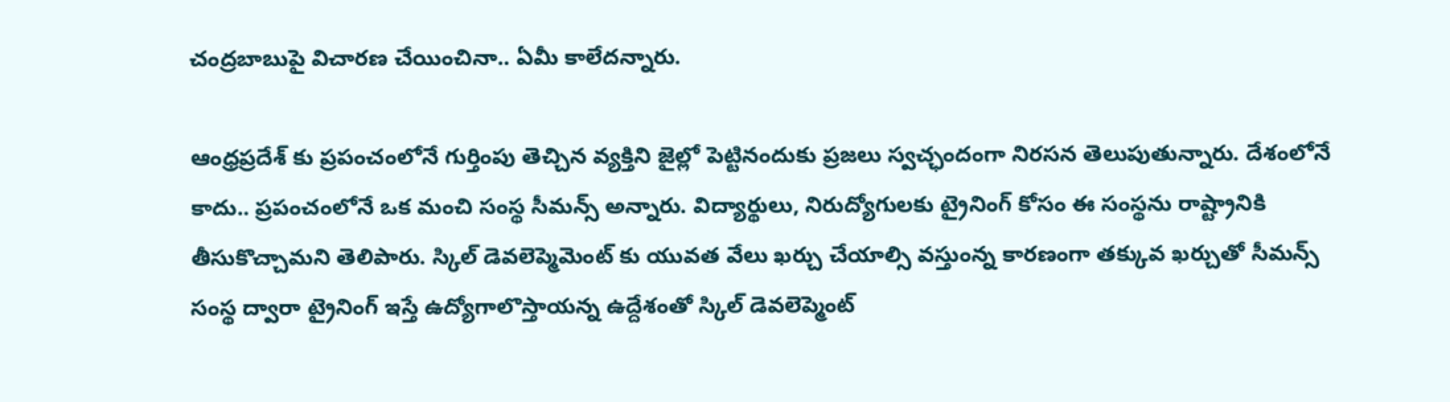చంద్రబాబుపై విచారణ చేయించినా.. ఏమీ కాలేదన్నారు.

ఆంధ్రప్రదేశ్ కు ప్రపంచంలోనే గుర్తింపు తెచ్చిన వ్యక్తిని జైల్లో పెట్టినందుకు ప్రజలు స్వచ్ఛందంగా నిరసన తెలుపుతున్నారు. దేశంలోనే కాదు.. ప్రపంచంలోనే ఒక మంచి సంస్థ సీమన్స్ అన్నారు. విద్యార్థులు, నిరుద్యోగులకు ట్రైనింగ్ కోసం ఈ సంస్థను రాష్ట్రానికి తీసుకొచ్చామని తెలిపారు. స్కిల్ డెవలెప్మెమెంట్ కు యువత వేలు ఖర్చు చేయాల్సి వస్తుంన్న కారణంగా తక్కువ ఖర్చుతో సీమన్స్ సంస్థ ద్వారా ట్రైనింగ్ ఇస్తే ఉద్యోగాలొస్తాయన్న ఉద్దేశంతో స్కిల్ డెవలెప్మెంట్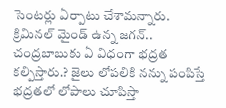సెంటర్లు ఏర్పాటు చేశామన్నారు. క్రిమినల్ మైండ్ ఉన్న జగన్.. చంద్రబాబుకు ఏ విధంగా భద్రత కల్పిస్తారు.? జైలు లోపలికి నన్ను పంపిస్తే భద్రతలో లోపాలు చూపిస్తా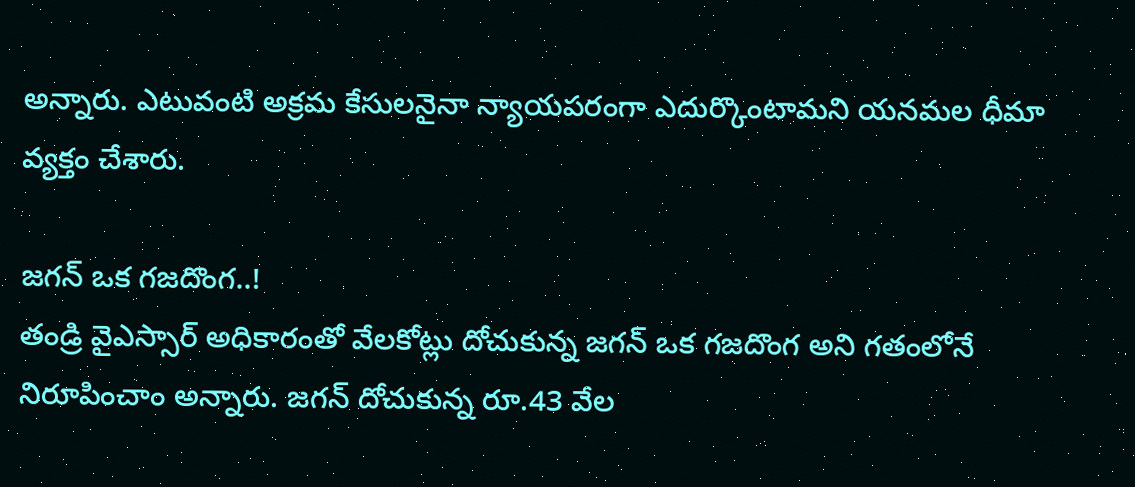అన్నారు. ఎటువంటి అక్రమ కేసులనైనా న్యాయపరంగా ఎదుర్కొంటామని యనమల ధీమా వ్యక్తం చేశారు.

జగన్ ఒక గజదొంగ..!
తండ్రి వైఎస్సార్ అధికారంతో వేలకోట్లు దోచుకున్న జగన్ ఒక గజదొంగ అని గతంలోనే నిరూపించాం అన్నారు. జగన్ దోచుకున్న రూ.43 వేల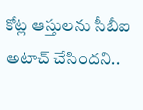కోట్ల ఆస్తులను సీబీఐ అటాచ్ చేసిందని..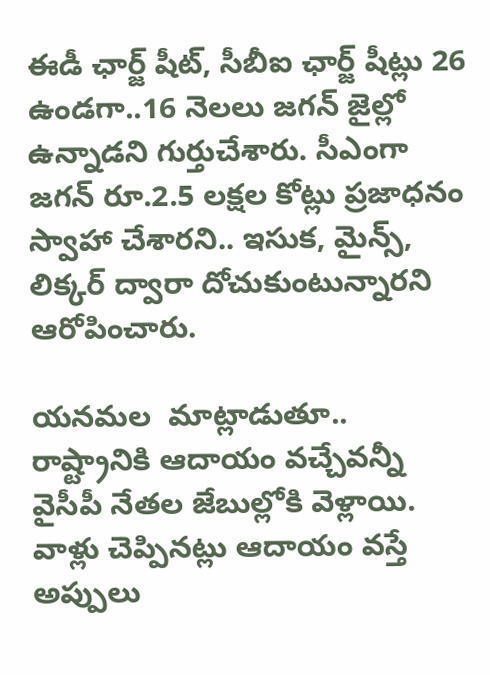ఈడీ ఛార్జ్ షీట్, సీబీఐ ఛార్జ్ షీట్లు 26 ఉండగా..16 నెలలు జగన్ జైల్లో ఉన్నాడని గుర్తుచేశారు. సీఎంగా జగన్ రూ.2.5 లక్షల కోట్లు ప్రజాధనం స్వాహా చేశారని.. ఇసుక, మైన్స్, లిక్కర్ ద్వారా దోచుకుంటున్నారని ఆరోపించారు.

యనమల  మాట్లాడుతూ.. రాష్ట్రానికి ఆదాయం వచ్చేవన్నీ వైసీపీ నేతల జేబుల్లోకి వెళ్లాయి. వాళ్లు చెప్పినట్లు ఆదాయం వస్తే అప్పులు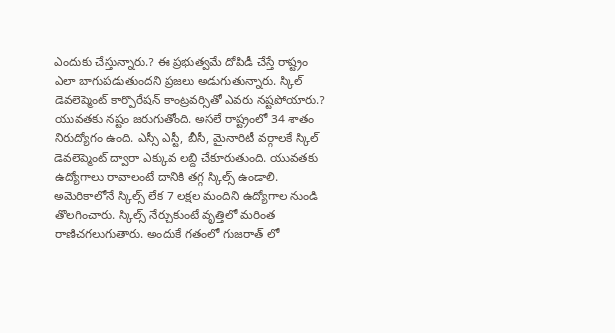ఎందుకు చేస్తున్నారు.? ఈ ప్రభుత్వమే దోపిడీ చేస్తే రాష్ట్రం ఎలా బాగుపడుతుందని ప్రజలు అడుగుతున్నారు. స్కిల్ డెవలెప్మెంట్ కార్పొరేషన్ కాంట్రవర్సితో ఎవరు నష్టపోయారు.? యువతకు నష్టం జరుగుతోంది. అసలే రాష్ట్రంలో 34 శాతం నిరుద్యోగం ఉంది. ఎస్సీ ఎస్టీ, బీసీ, మైనారిటీ వర్గాలకే స్కిల్ డెవలెప్మెంట్ ద్వారా ఎక్కువ లబ్ది చేకూరుతుంది. యువతకు ఉద్యోగాలు రావాలంటే దానికి తగ్గ స్కిల్స్ ఉండాలి. అమెరికాలోనే స్కిల్స్ లేక 7 లక్షల మందిని ఉద్యోగాల నుండి తొలగించారు. స్కిల్స్ నేర్చుకుంటే వృత్తిలో మరింత రాణిచగలుగుతారు. అందుకే గతంలో గుజరాత్ లో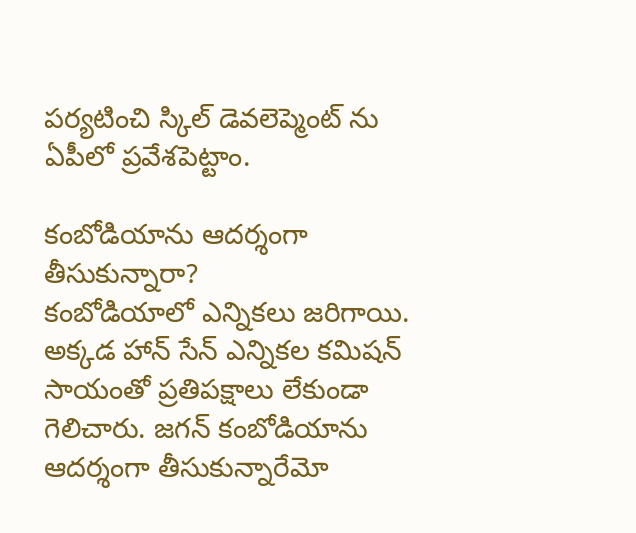పర్యటించి స్కిల్ డెవలెప్మెంట్ ను ఏపీలో ప్రవేశపెట్టాం.

కంబోడియాను ఆదర్శంగా తీసుకున్నారా?
కంబోడియాలో ఎన్నికలు జరిగాయి. అక్కడ హాన్ సేన్ ఎన్నికల కమిషన్ సాయంతో ప్రతిపక్షాలు లేకుండా గెలిచారు. జగన్ కంబోడియాను ఆదర్శంగా తీసుకున్నారేమో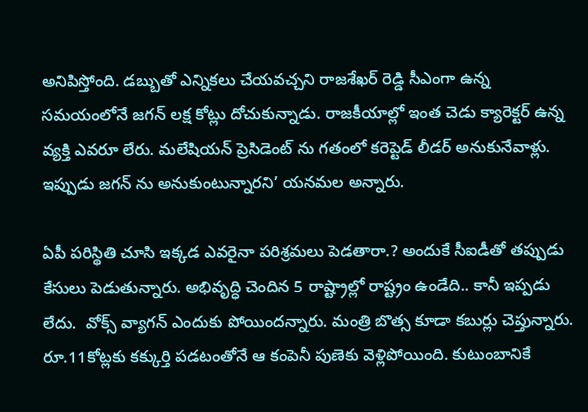అనిపిస్తోంది. డబ్బుతో ఎన్నికలు చేయవచ్చని రాజశేఖర్ రెడ్డి సీఎంగా ఉన్న సమయంలోనే జగన్ లక్ష కోట్లు దోచుకున్నాడు. రాజకీయాల్లో ఇంత చెడు క్యారెక్టర్ ఉన్న వ్యక్తి ఎవరూ లేరు. మలేషియన్ ప్రెసిడెంట్ ను గతంలో కరెప్టెడ్ లీడర్ అనుకునేవాళ్లు. ఇప్పుడు జగన్ ను అనుకుంటున్నారని’ యనమల అన్నారు.

ఏపీ పరిస్థితి చూసి ఇక్కడ ఎవరైనా పరిశ్రమలు పెడతారా.? అందుకే సీఐడీతో తప్పుడు కేసులు పెడుతున్నారు. అభివృద్ధి చెందిన 5 రాష్ట్రాల్లో రాష్ట్రం ఉండేది.. కానీ ఇప్పడు లేదు.  వోక్స్ వ్యాగన్ ఎందుకు పోయిందన్నారు. మంత్రి బొత్స కూడా కబుర్లు చెప్తున్నారు. రూ.11కోట్లకు కక్కుర్తి పడటంతోనే ఆ కంపెనీ పుణెకు వెళ్లిపోయింది. కుటుంబానికే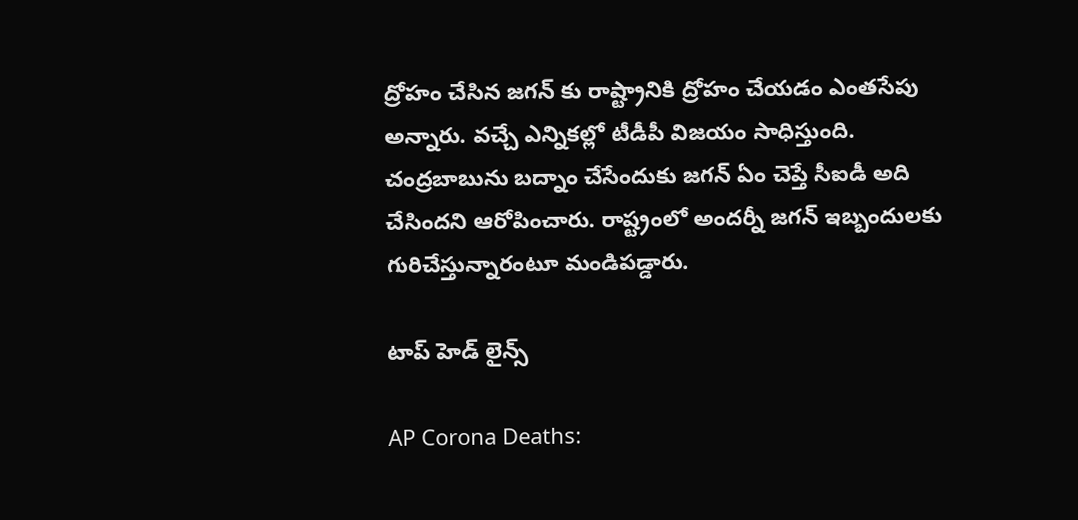ద్రోహం చేసిన జగన్ కు రాష్ట్రానికి ద్రోహం చేయడం ఎంతసేపు అన్నారు. వచ్చే ఎన్నికల్లో టీడీపీ విజయం సాధిస్తుంది. చంద్రబాబును బద్నాం చేసేందుకు జగన్ ఏం చెప్తే సీఐడీ అది చేసిందని ఆరోపించారు. రాష్ట్రంలో అందర్నీ జగన్ ఇబ్బందులకు గురిచేస్తున్నారంటూ మండిపడ్డారు.

టాప్ హెడ్ లైన్స్

AP Corona Deaths: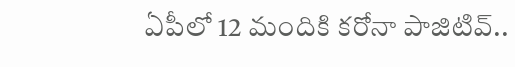ఏపీలో 12 మందికి కరోనా పాజిటివ్..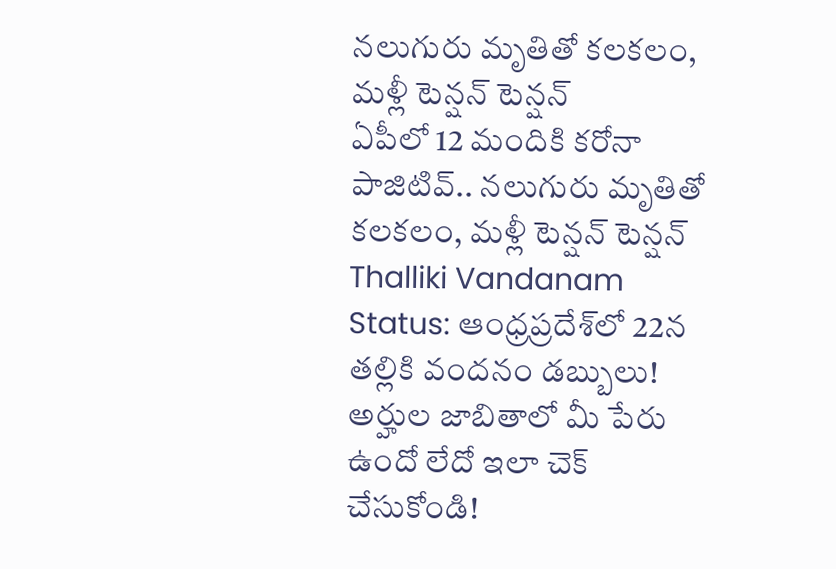నలుగురు మృతితో కలకలం, మళ్లీ టెన్షన్ టెన్షన్
ఏపీలో 12 మందికి కరోనా పాజిటివ్.. నలుగురు మృతితో కలకలం, మళ్లీ టెన్షన్ టెన్షన్
Thalliki Vandanam Status: ఆంధ్రప్రదేశ్‌లో 22న తల్లికి వందనం డబ్బులు! అర్హుల జాబితాలో మీ పేరు ఉందో లేదో ఇలా చెక్ చేసుకోండి!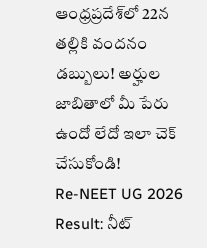ఆంధ్రప్రదేశ్‌లో 22న తల్లికి వందనం డబ్బులు! అర్హుల జాబితాలో మీ పేరు ఉందో లేదో ఇలా చెక్ చేసుకోండి!
Re-NEET UG 2026 Result: నీట్‌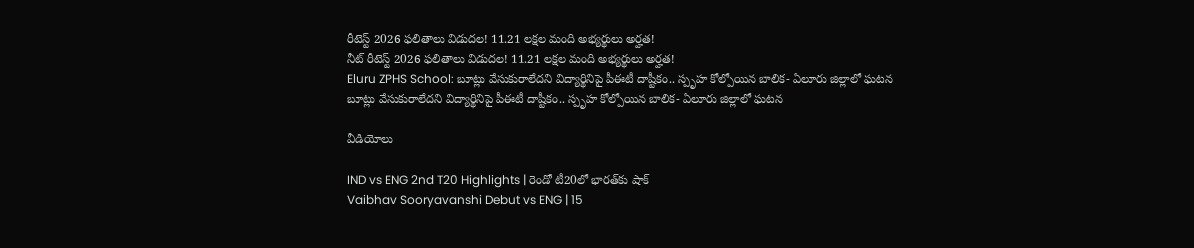రీటెస్ట్ 2026 ఫలితాలు విడుదల! 11.21 లక్షల మంది అభ్యర్థులు అర్హత!
నీట్‌ రీటెస్ట్ 2026 ఫలితాలు విడుదల! 11.21 లక్షల మంది అభ్యర్థులు అర్హత!
Eluru ZPHS School: బూట్లు వేసుకురాలేదని విద్యార్థినిపై పీఈటీ దాష్టీకం.. స్పృహ కోల్పోయిన బాలిక- ఏలూరు జిల్లాలో ఘటన
బూట్లు వేసుకురాలేదని విద్యార్థినిపై పీఈటీ దాష్టీకం.. స్పృహ కోల్పోయిన బాలిక- ఏలూరు జిల్లాలో ఘటన

వీడియోలు

IND vs ENG 2nd T20 Highlights | రెండో టీ20లో భారత్‌కు షాక్
Vaibhav Sooryavanshi Debut vs ENG | 15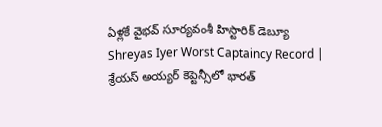ఏళ్లకే వైభవ్ సూర్యవంశీ హిస్టారిక్ డెబ్యూ
Shreyas Iyer Worst Captaincy Record | శ్రేయస్ అయ్యర్ కెప్టెన్సీలో భారత్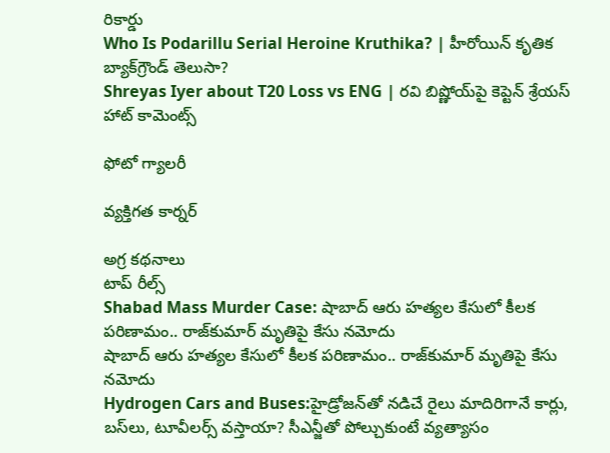రికార్డు
Who Is Podarillu Serial Heroine Kruthika? | హీరోయిన్ కృతిక బ్యాక్‌గ్రౌండ్ తెలుసా?
Shreyas Iyer about T20 Loss vs ENG | రవి బిష్ణోయ్‌పై కెప్టెన్ శ్రేయస్ హాట్ కామెంట్స్

ఫోటో గ్యాలరీ

వ్యక్తిగత కార్నర్

అగ్ర కథనాలు
టాప్ రీల్స్
Shabad Mass Murder Case: షాబాద్‌ ఆరు హత్యల కేసులో కీలక పరిణామం.. రాజ్‌కుమార్ మృతిపై కేసు నమోదు
షాబాద్‌ ఆరు హత్యల కేసులో కీలక పరిణామం.. రాజ్‌కుమార్ మృతిపై కేసు నమోదు
Hydrogen Cars and Buses:హైడ్రోజన్‌తో నడిచే రైలు మాదిరిగానే కార్లు, బస్‌లు, టూవీలర్స్‌ వస్తాయా? సీఎన్జీతో పోల్చుకుంటే వ్యత్యాసం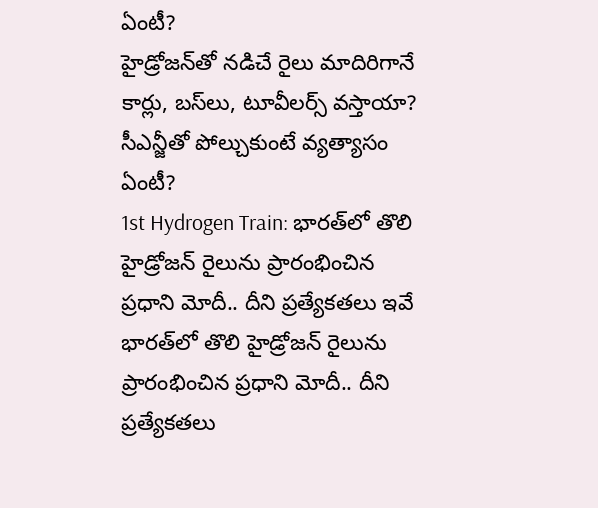ఏంటీ?
హైడ్రోజన్‌తో నడిచే రైలు మాదిరిగానే కార్లు, బస్‌లు, టూవీలర్స్‌ వస్తాయా? సీఎన్జీతో పోల్చుకుంటే వ్యత్యాసం ఏంటీ?
1st Hydrogen Train: భారత్‌లో తొలి హైడ్రోజన్ రైలును ప్రారంభించిన ప్రధాని మోదీ.. దీని ప్రత్యేకతలు ఇవే
భారత్‌లో తొలి హైడ్రోజన్ రైలును ప్రారంభించిన ప్రధాని మోదీ.. దీని ప్రత్యేకతలు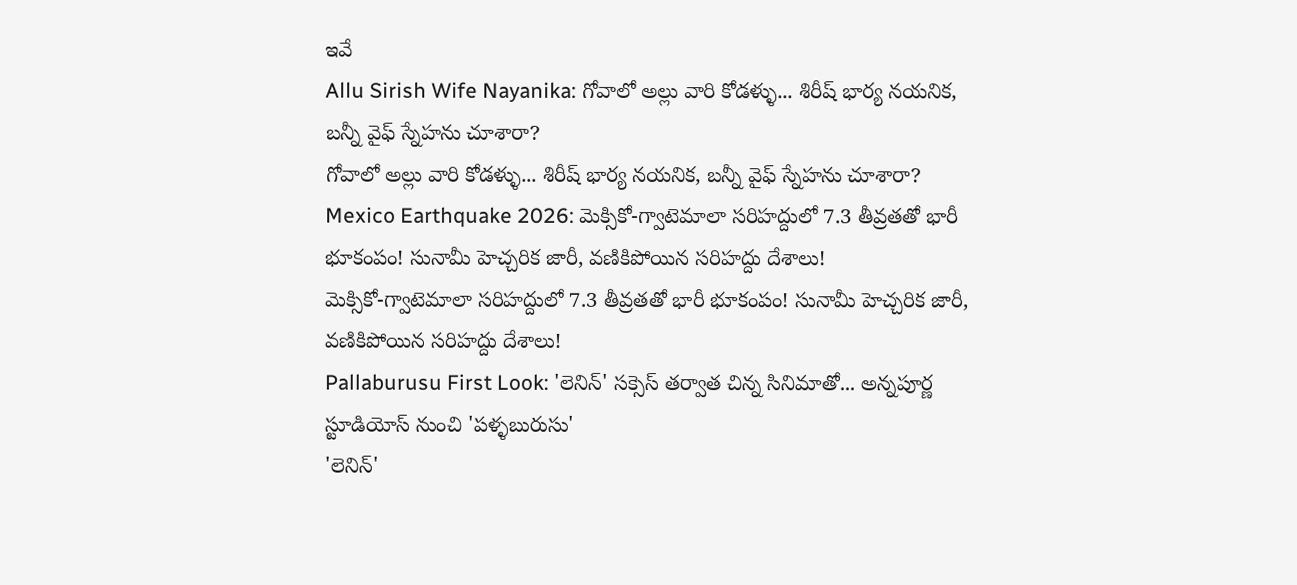ఇవే
Allu Sirish Wife Nayanika: గోవాలో అల్లు వారి కోడళ్ళు... శిరీష్ భార్య నయనిక, బన్నీ వైఫ్ స్నేహను చూశారా?
గోవాలో అల్లు వారి కోడళ్ళు... శిరీష్ భార్య నయనిక, బన్నీ వైఫ్ స్నేహను చూశారా?
Mexico Earthquake 2026: మెక్సికో-గ్వాటెమాలా సరిహద్దులో 7.3 తీవ్రతతో భారీ భూకంపం! సునామీ హెచ్చరిక జారీ, వణికిపోయిన సరిహద్దు దేశాలు!
మెక్సికో-గ్వాటెమాలా సరిహద్దులో 7.3 తీవ్రతతో భారీ భూకంపం! సునామీ హెచ్చరిక జారీ, వణికిపోయిన సరిహద్దు దేశాలు!
Pallaburusu First Look: 'లెనిన్' సక్సెస్ తర్వాత చిన్న సినిమాతో... అన్నపూర్ణ స్టూడియోస్ నుంచి 'పళ్ళబురుసు'
'లెనిన్'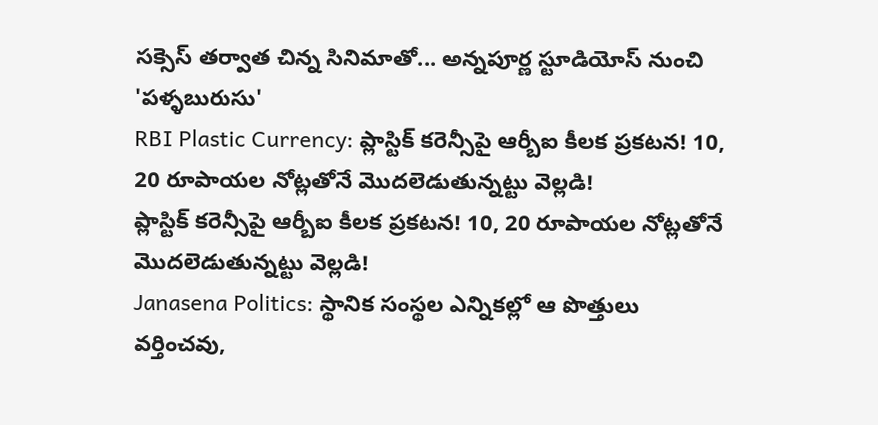సక్సెస్ తర్వాత చిన్న సినిమాతో... అన్నపూర్ణ స్టూడియోస్ నుంచి 'పళ్ళబురుసు'
RBI Plastic Currency: ప్లాస్టిక్ కరెన్సీపై ఆర్బీఐ కీలక ప్రకటన! 10, 20 రూపాయల నోట్లతోనే మొదలెడుతున్నట్టు వెల్లడి!
ప్లాస్టిక్ కరెన్సీపై ఆర్బీఐ కీలక ప్రకటన! 10, 20 రూపాయల నోట్లతోనే మొదలెడుతున్నట్టు వెల్లడి!
Janasena Politics: స్థానిక సంస్థల ఎన్నికల్లో ఆ పొత్తులు వర్తించవు,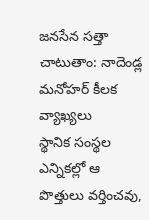జనసేన సత్తా చాటుతాం: నాదెండ్ల మనోహర్ కీలక వ్యాఖ్యలు
స్థానిక సంస్థల ఎన్నికల్లో ఆ పొత్తులు వర్తించవు,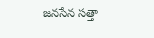జనసేన సత్తా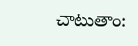చాటుతాం: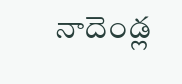నాదెండ్ల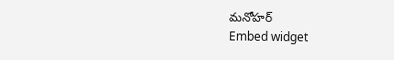మనోహర్
Embed widget